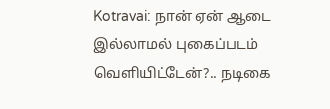Kotravai: நான் ஏன் ஆடை இல்லாமல் புகைப்படம் வெளியிட்டேன்?.. நடிகை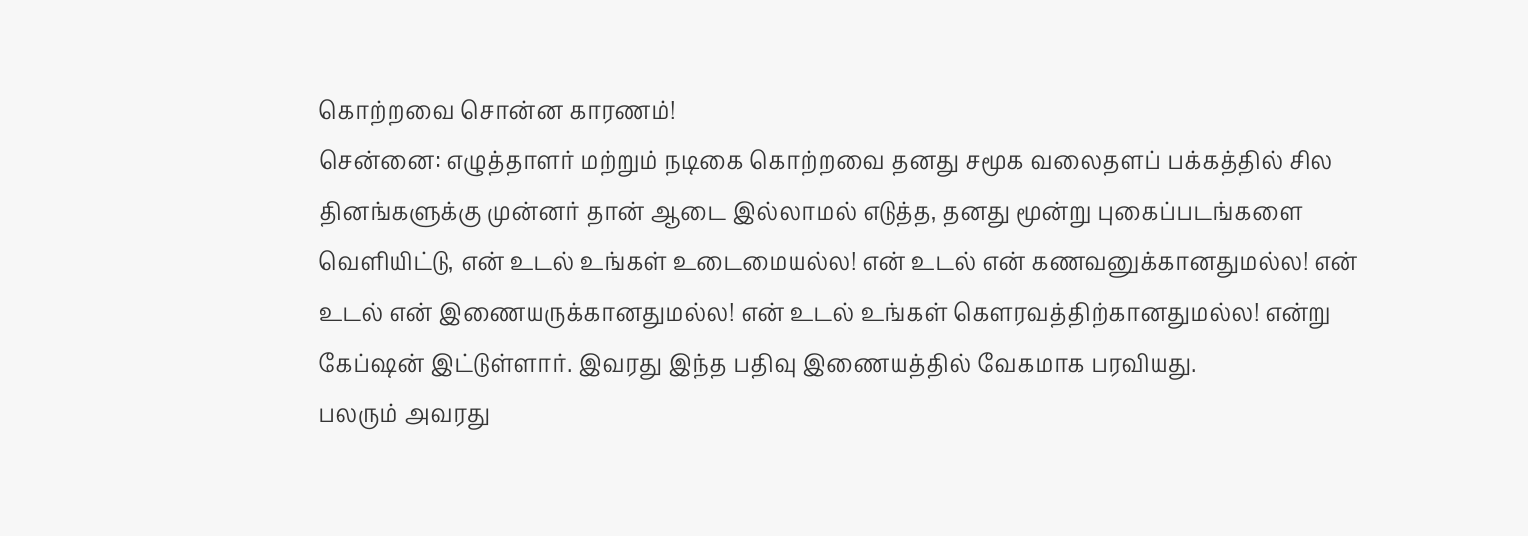கொற்றவை சொன்ன காரணம்!
சென்னை: எழுத்தாளர் மற்றும் நடிகை கொற்றவை தனது சமூக வலைதளப் பக்கத்தில் சில தினங்களுக்கு முன்னர் தான் ஆடை இல்லாமல் எடுத்த, தனது மூன்று புகைப்படங்களை வெளியிட்டு, என் உடல் உங்கள் உடைமையல்ல! என் உடல் என் கணவனுக்கானதுமல்ல! என் உடல் என் இணையருக்கானதுமல்ல! என் உடல் உங்கள் கௌரவத்திற்கானதுமல்ல! என்று கேப்ஷன் இட்டுள்ளார். இவரது இந்த பதிவு இணையத்தில் வேகமாக பரவியது.
பலரும் அவரது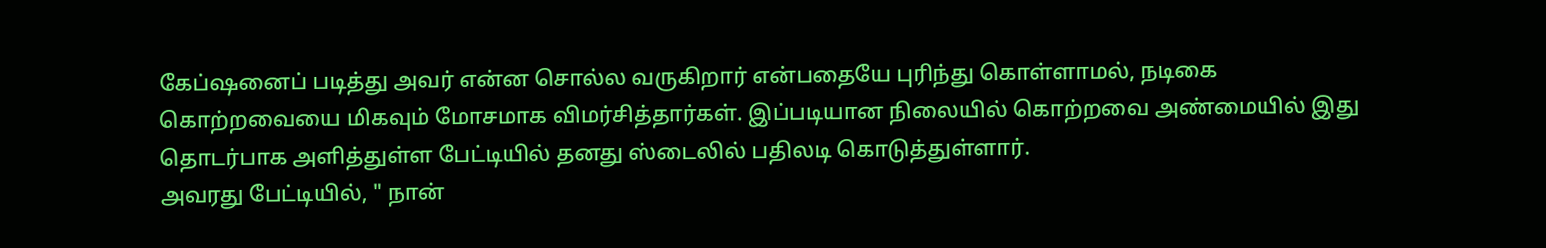கேப்ஷனைப் படித்து அவர் என்ன சொல்ல வருகிறார் என்பதையே புரிந்து கொள்ளாமல், நடிகை கொற்றவையை மிகவும் மோசமாக விமர்சித்தார்கள். இப்படியான நிலையில் கொற்றவை அண்மையில் இது தொடர்பாக அளித்துள்ள பேட்டியில் தனது ஸ்டைலில் பதிலடி கொடுத்துள்ளார்.
அவரது பேட்டியில், " நான்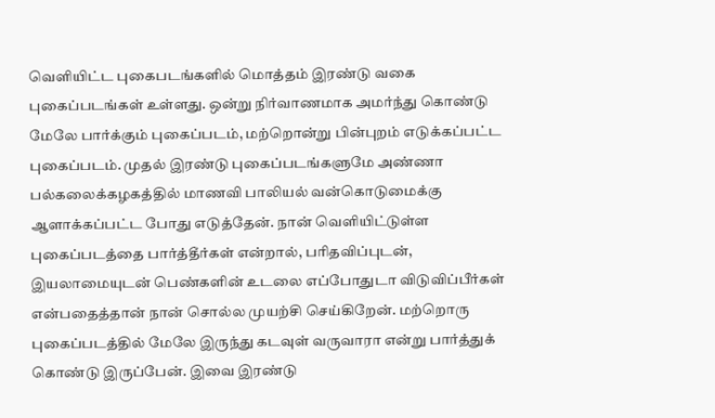வெளியிட்ட புகைபடங்களில் மொத்தம் இரண்டு வகை புகைப்படங்கள் உள்ளது. ஒன்று நிர்வாணமாக அமர்ந்து கொண்டு மேலே பார்க்கும் புகைப்படம், மற்றொன்று பின்புறம் எடுக்கப்பட்ட புகைப்படம். முதல் இரண்டு புகைப்படங்களுமே அண்ணா பல்கலைக்கழகத்தில் மாணவி பாலியல் வன்கொடுமைக்கு ஆளாக்கப்பட்ட போது எடுத்தேன். நான் வெளியிட்டுள்ள புகைப்படத்தை பார்த்தீர்கள் என்றால், பரிதவிப்புடன், இயலாமையுடன் பெண்களின் உடலை எப்போதுடா விடுவிப்பீர்கள் என்பதைத்தான் நான் சொல்ல முயற்சி செய்கிறேன். மற்றொரு புகைப்படத்தில் மேலே இருந்து கடவுள் வருவாரா என்று பார்த்துக் கொண்டு இருப்பேன். இவை இரண்டு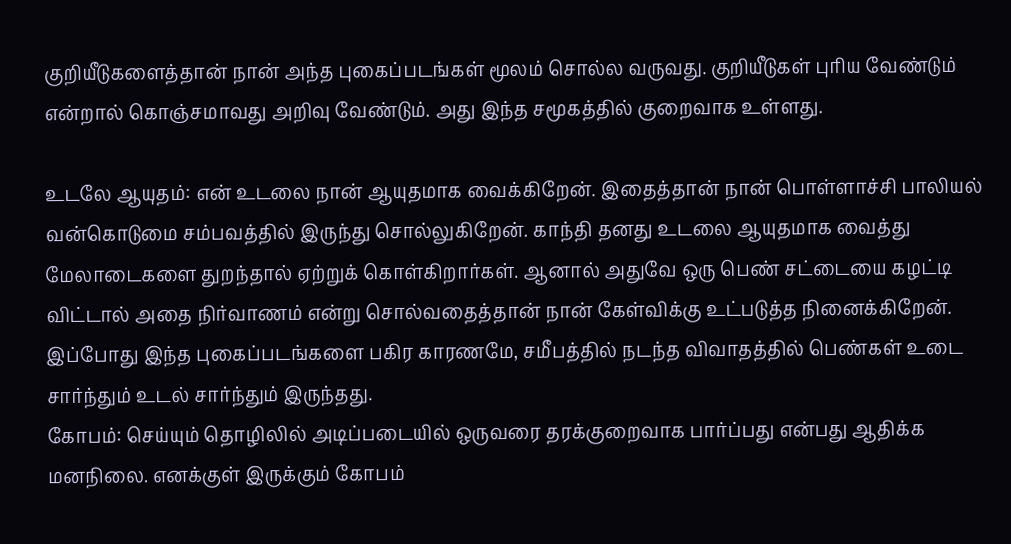குறியீடுகளைத்தான் நான் அந்த புகைப்படங்கள் மூலம் சொல்ல வருவது. குறியீடுகள் புரிய வேண்டும் என்றால் கொஞ்சமாவது அறிவு வேண்டும். அது இந்த சமூகத்தில் குறைவாக உள்ளது.

உடலே ஆயுதம்: என் உடலை நான் ஆயுதமாக வைக்கிறேன். இதைத்தான் நான் பொள்ளாச்சி பாலியல் வன்கொடுமை சம்பவத்தில் இருந்து சொல்லுகிறேன். காந்தி தனது உடலை ஆயுதமாக வைத்து மேலாடைகளை துறந்தால் ஏற்றுக் கொள்கிறார்கள். ஆனால் அதுவே ஒரு பெண் சட்டையை கழட்டி விட்டால் அதை நிர்வாணம் என்று சொல்வதைத்தான் நான் கேள்விக்கு உட்படுத்த நினைக்கிறேன். இப்போது இந்த புகைப்படங்களை பகிர காரணமே, சமீபத்தில் நடந்த விவாதத்தில் பெண்கள் உடை சார்ந்தும் உடல் சார்ந்தும் இருந்தது.
கோபம்: செய்யும் தொழிலில் அடிப்படையில் ஒருவரை தரக்குறைவாக பார்ப்பது என்பது ஆதிக்க மனநிலை. எனக்குள் இருக்கும் கோபம்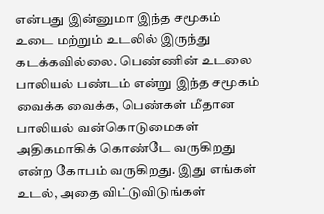என்பது இன்னுமா இந்த சமூகம் உடை மற்றும் உடலில் இருந்து கடக்கவில்லை. பெண்ணின் உடலை பாலியல் பண்டம் என்று இந்த சமூகம் வைக்க வைக்க, பெண்கள் மீதான பாலியல் வன்கொடுமைகள் அதிகமாகிக் கொண்டே வருகிறது என்ற கோபம் வருகிறது. இது எங்கள் உடல், அதை விட்டுவிடுங்கள்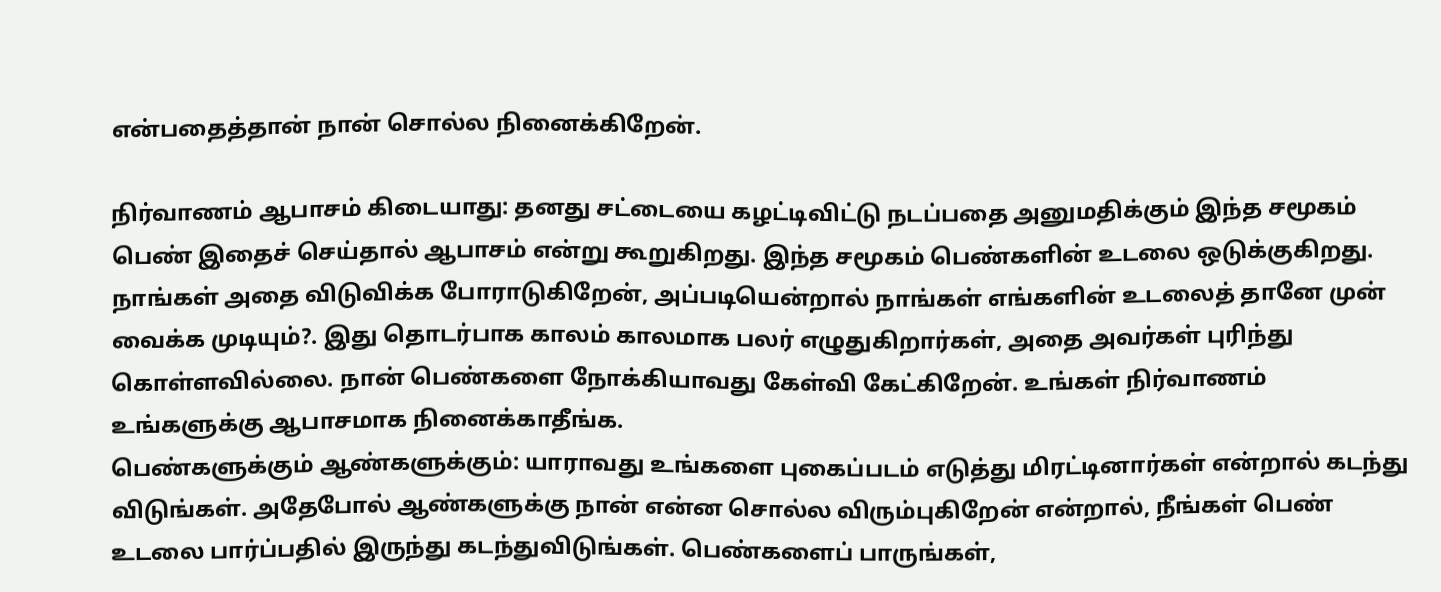என்பதைத்தான் நான் சொல்ல நினைக்கிறேன்.

நிர்வாணம் ஆபாசம் கிடையாது: தனது சட்டையை கழட்டிவிட்டு நடப்பதை அனுமதிக்கும் இந்த சமூகம் பெண் இதைச் செய்தால் ஆபாசம் என்று கூறுகிறது. இந்த சமூகம் பெண்களின் உடலை ஒடுக்குகிறது. நாங்கள் அதை விடுவிக்க போராடுகிறேன், அப்படியென்றால் நாங்கள் எங்களின் உடலைத் தானே முன் வைக்க முடியும்?. இது தொடர்பாக காலம் காலமாக பலர் எழுதுகிறார்கள், அதை அவர்கள் புரிந்து கொள்ளவில்லை. நான் பெண்களை நோக்கியாவது கேள்வி கேட்கிறேன். உங்கள் நிர்வாணம் உங்களுக்கு ஆபாசமாக நினைக்காதீங்க.
பெண்களுக்கும் ஆண்களுக்கும்: யாராவது உங்களை புகைப்படம் எடுத்து மிரட்டினார்கள் என்றால் கடந்து விடுங்கள். அதேபோல் ஆண்களுக்கு நான் என்ன சொல்ல விரும்புகிறேன் என்றால், நீங்கள் பெண் உடலை பார்ப்பதில் இருந்து கடந்துவிடுங்கள். பெண்களைப் பாருங்கள்,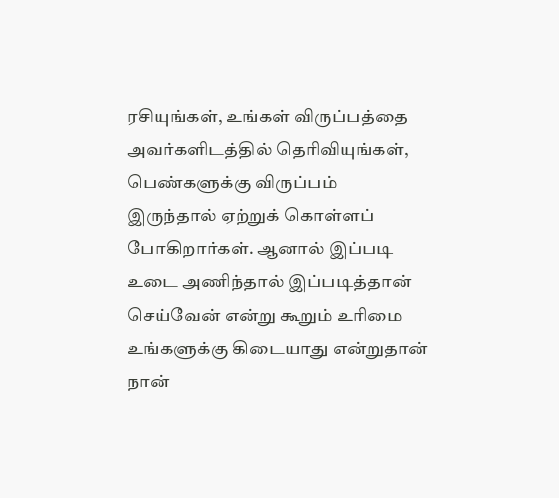ரசியுங்கள், உங்கள் விருப்பத்தை அவர்களிடத்தில் தெரிவியுங்கள், பெண்களுக்கு விருப்பம் இருந்தால் ஏற்றுக் கொள்ளப் போகிறார்கள். ஆனால் இப்படி உடை அணிந்தால் இப்படித்தான் செய்வேன் என்று கூறும் உரிமை உங்களுக்கு கிடையாது என்றுதான் நான்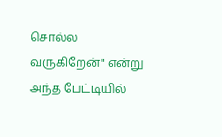சொல்ல வருகிறேன்" என்று அந்த பேட்டியில்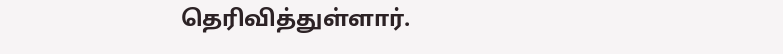தெரிவித்துள்ளார்.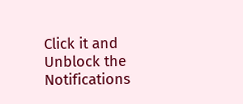Click it and Unblock the Notifications